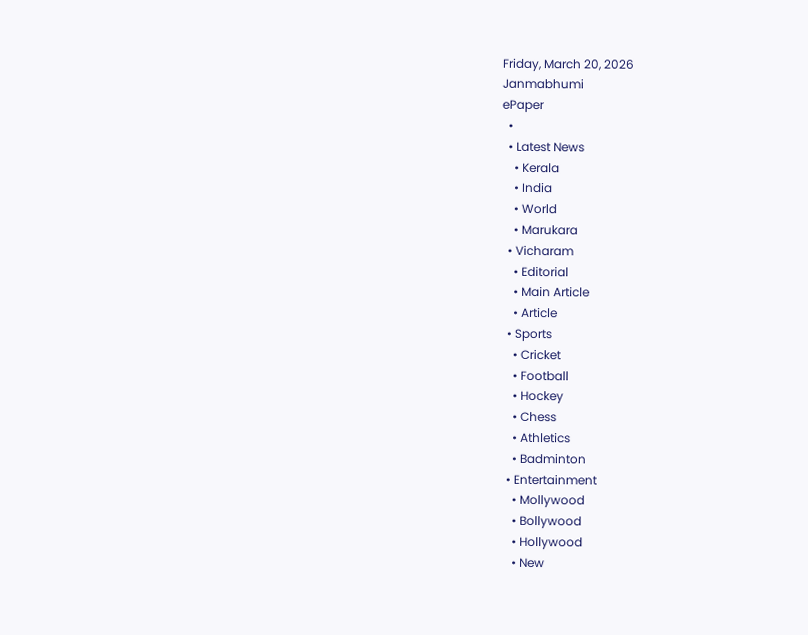Friday, March 20, 2026
Janmabhumi
ePaper
  •
  • Latest News
    • Kerala
    • India
    • World
    • Marukara
  • Vicharam
    • Editorial
    • Main Article
    • Article
  • Sports
    • Cricket
    • Football
    • Hockey
    • Chess
    • Athletics
    • Badminton
  • Entertainment
    • Mollywood
    • Bollywood
    • Hollywood
    • New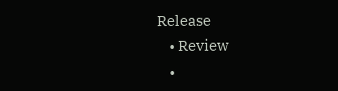Release
    • Review
    •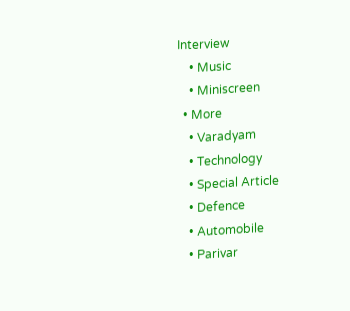Interview
    • Music
    • Miniscreen
  • More
    • Varadyam
    • Technology
    • Special Article
    • Defence
    • Automobile
    • Parivar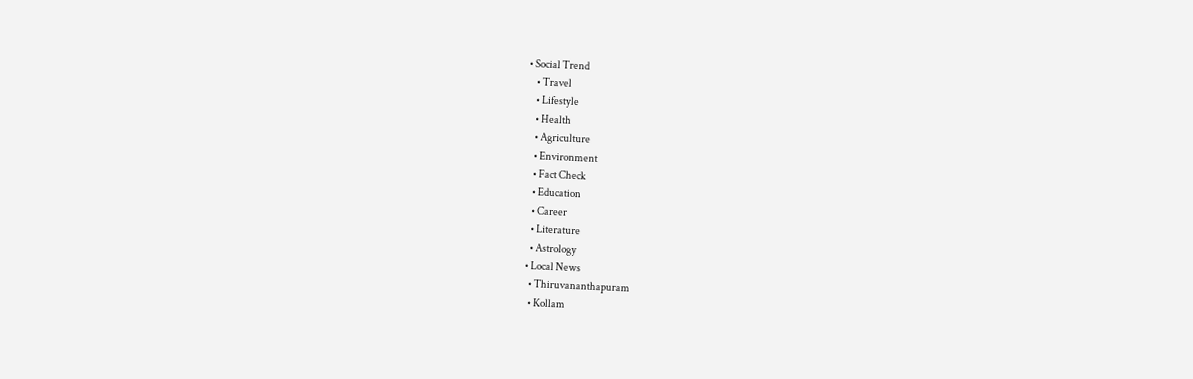• Social Trend
    • Travel
    • Lifestyle
    • Health
    • Agriculture
    • Environment
    • Fact Check
    • Education
    • Career
    • Literature
    • Astrology
  • Local News
    • Thiruvananthapuram
    • Kollam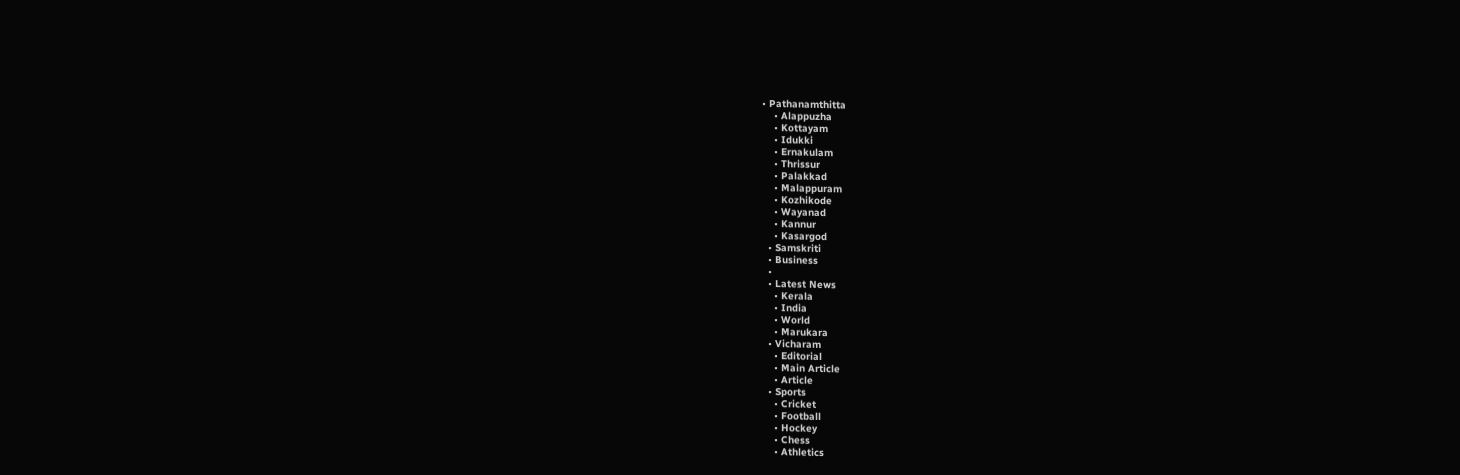• Pathanamthitta
    • Alappuzha
    • Kottayam
    • Idukki
    • Ernakulam
    • Thrissur
    • Palakkad
    • Malappuram
    • Kozhikode
    • Wayanad
    • Kannur
    • Kasargod
  • Samskriti
  • Business
  •
  • Latest News
    • Kerala
    • India
    • World
    • Marukara
  • Vicharam
    • Editorial
    • Main Article
    • Article
  • Sports
    • Cricket
    • Football
    • Hockey
    • Chess
    • Athletics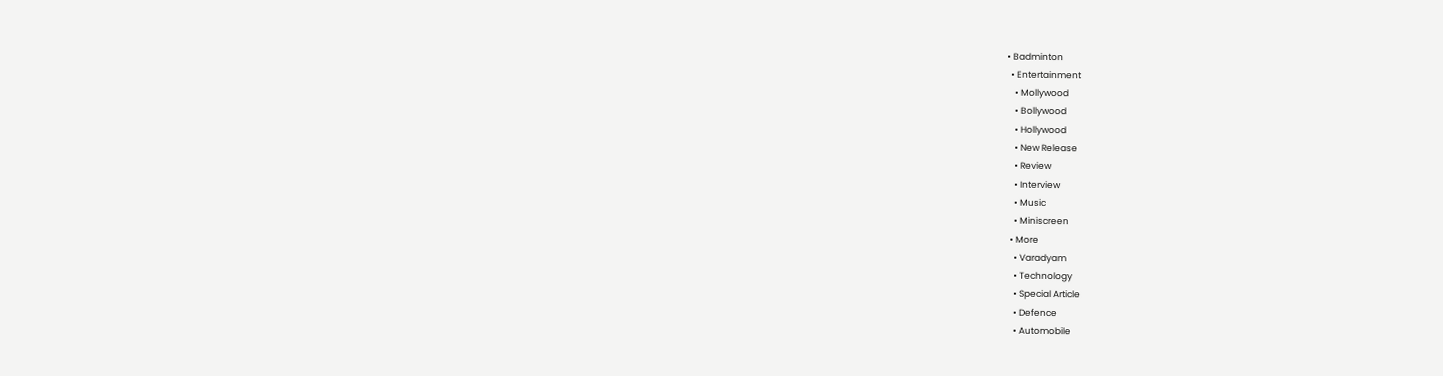• Badminton
  • Entertainment
    • Mollywood
    • Bollywood
    • Hollywood
    • New Release
    • Review
    • Interview
    • Music
    • Miniscreen
  • More
    • Varadyam
    • Technology
    • Special Article
    • Defence
    • Automobile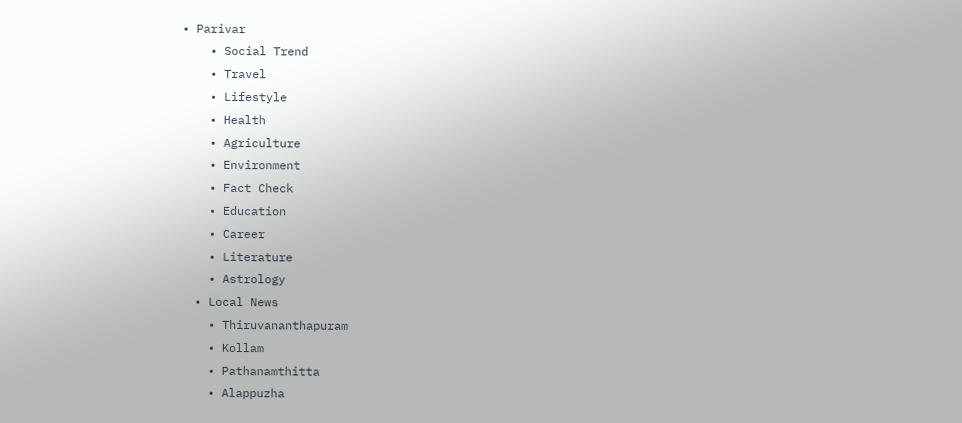• Parivar
    • Social Trend
    • Travel
    • Lifestyle
    • Health
    • Agriculture
    • Environment
    • Fact Check
    • Education
    • Career
    • Literature
    • Astrology
  • Local News
    • Thiruvananthapuram
    • Kollam
    • Pathanamthitta
    • Alappuzha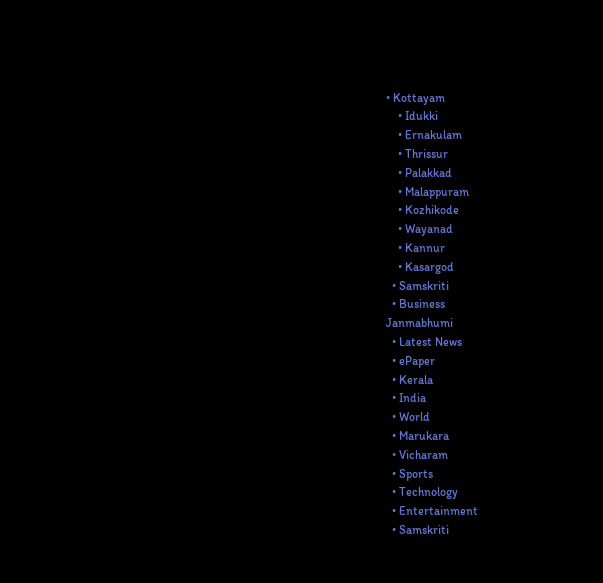• Kottayam
    • Idukki
    • Ernakulam
    • Thrissur
    • Palakkad
    • Malappuram
    • Kozhikode
    • Wayanad
    • Kannur
    • Kasargod
  • Samskriti
  • Business
Janmabhumi
  • Latest News
  • ePaper
  • Kerala
  • India
  • World
  • Marukara
  • Vicharam
  • Sports
  • Technology
  • Entertainment
  • Samskriti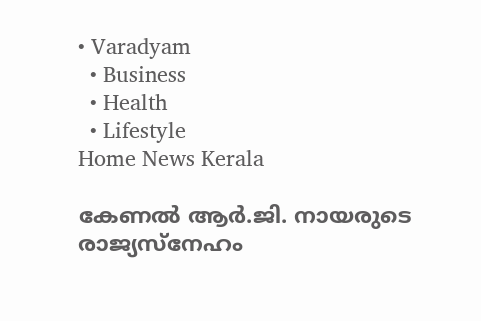• Varadyam
  • Business
  • Health
  • Lifestyle
Home News Kerala

കേണല്‍ ആര്‍.ജി. നായരുടെ രാജ്യസ്നേഹം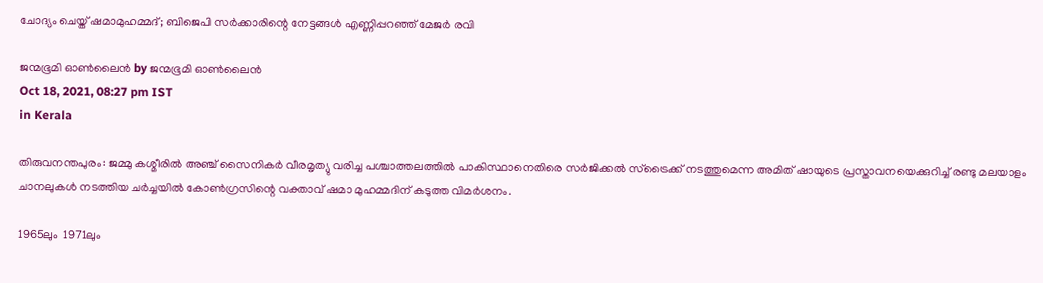ചോദ്യം ചെയ്ത് ഷമാമുഹമ്മദ്; ബിജെപി സര്‍ക്കാരിന്റെ നേട്ടങ്ങള്‍ എണ്ണിപ്പറഞ്ഞ് മേജര്‍ രവി

ജന്മഭൂമി ഓണ്‍ലൈന്‍ by ജന്മഭൂമി ഓണ്‍ലൈന്‍
Oct 18, 2021, 08:27 pm IST
in Kerala

തിരുവനന്തപുരം: ജമ്മു കശ്മീരില്‍ അഞ്ച് സൈനികര്‍ വീരമൃത്യു വരിച്ച പശ്ചാത്തലത്തില്‍ പാകിസ്ഥാനെതിരെ സര്‍ജിക്കല്‍ സ്ട്രൈക്ക് നടത്തുമെന്ന അമിത് ഷായുടെ പ്രസ്താവനയെക്കുറിച്ച് രണ്ടു മലയാളം ചാനലുകള്‍ നടത്തിയ ചര്‍ച്ചയില്‍ കോണ്‍ഗ്രസിന്റെ വക്താവ് ഷമാ മുഹമ്മദിന് കടുത്ത വിമര്‍ശനം.

1965ലും  1971ലും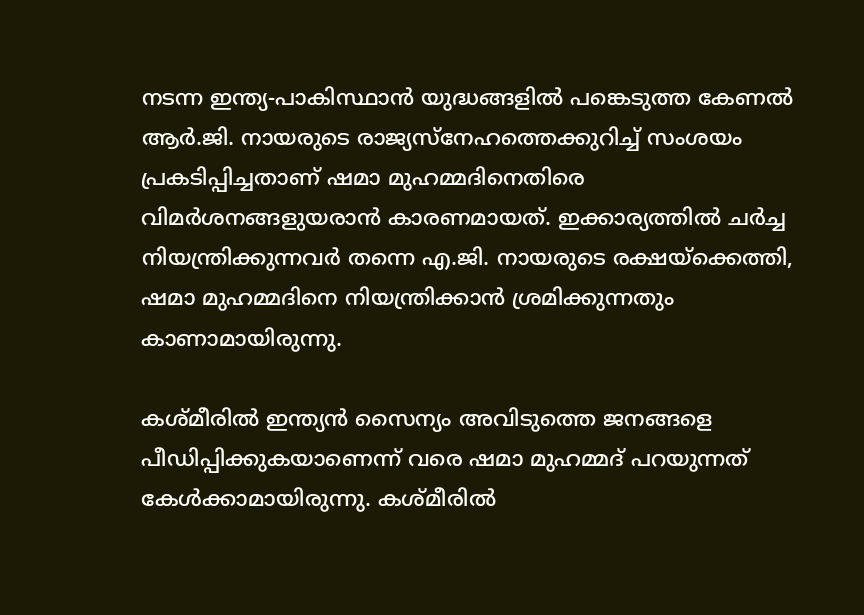നടന്ന ഇന്ത്യ-പാകിസ്ഥാന്‍ യുദ്ധങ്ങളില്‍ പങ്കെടുത്ത കേണല്‍ ആര്‍.ജി. നായരുടെ രാജ്യസ്നേഹത്തെക്കുറിച്ച് സംശയം പ്രകടിപ്പിച്ചതാണ് ഷമാ മുഹമ്മദിനെതിരെ വിമര്‍ശനങ്ങളുയരാന്‍ കാരണമായത്. ഇക്കാര്യത്തില്‍ ചര്‍ച്ച നിയന്ത്രിക്കുന്നവര്‍ തന്നെ എ.ജി. നായരുടെ രക്ഷയ്‌ക്കെത്തി, ഷമാ മുഹമ്മദിനെ നിയന്ത്രിക്കാന്‍ ശ്രമിക്കുന്നതും കാണാമായിരുന്നു.

കശ്മീരില്‍ ഇന്ത്യന്‍ സൈന്യം അവിടുത്തെ ജനങ്ങളെ പീഡിപ്പിക്കുകയാണെന്ന് വരെ ഷമാ മുഹമ്മദ് പറയുന്നത് കേള്‍ക്കാമായിരുന്നു. കശ്മീരില്‍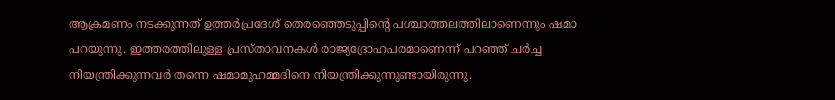ആക്രമണം നടക്കുന്നത് ഉത്തര്‍പ്രദേശ് തെരഞ്ഞെടുപ്പിന്റെ പശ്ചാത്തലത്തിലാണെന്നും ഷമാ പറയുന്നു. ഇത്തരത്തിലുള്ള പ്രസ്താവനകള്‍ രാജ്യദ്രോഹപരമാണെന്ന് പറഞ്ഞ് ചര്‍ച്ച നിയന്ത്രിക്കുന്നവര്‍ തന്നെ ഷമാമുഹമ്മദിനെ നിയന്ത്രിക്കുന്നുണ്ടായിരുന്നു.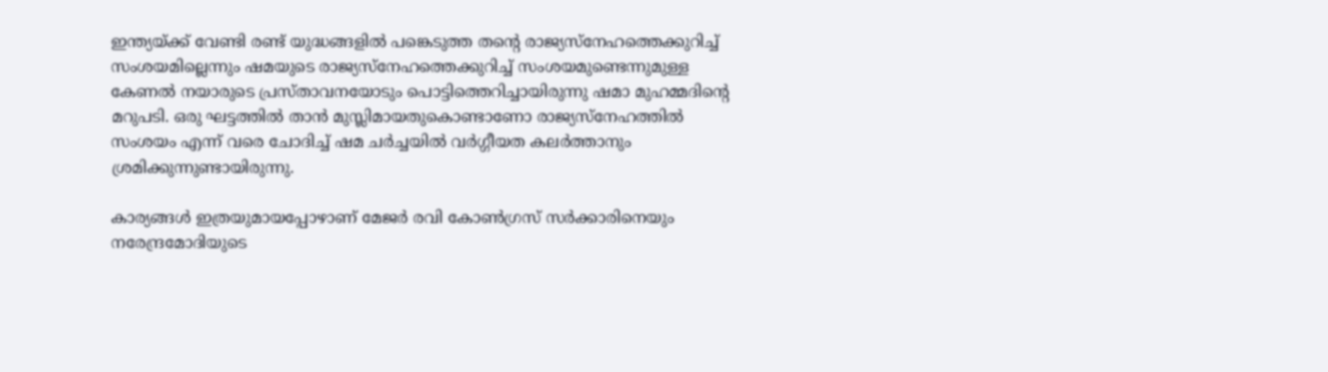ഇന്ത്യയ്‌ക്ക് വേണ്ടി രണ്ട് യുദ്ധങ്ങളില്‍ പങ്കെടുത്ത തന്റെ രാജ്യസ്നേഹത്തെക്കുറിച്ച് സംശയമില്ലെന്നും ഷമയുടെ രാജ്യസ്നേഹത്തെക്കുറിച്ച് സംശയമുണ്ടെന്നുമുള്ള കേണല്‍ നയാരുടെ പ്രസ്താവനയോടും പൊട്ടിത്തെറിച്ചായിരുന്നു ഷമാ മുഹമ്മദിന്റെ മറുപടി. ഒരു ഘട്ടത്തില്‍ താന്‍ മുസ്ലിമായതുകൊണ്ടാണോ രാജ്യസ്നേഹത്തില്‍ സംശയം എന്ന് വരെ ചോദിച്ച് ഷമ ചര്‍ച്ചയില്‍ വര്‍ഗ്ഗീയത കലര്‍ത്താനും ശ്രമിക്കുന്നുണ്ടായിരുന്നു.

കാര്യങ്ങള്‍ ഇത്രയുമായപ്പോഴാണ് മേജര്‍ രവി കോണ്‍ഗ്രസ് സര്‍ക്കാരിനെയും നരേന്ദ്രമോദിയുടെ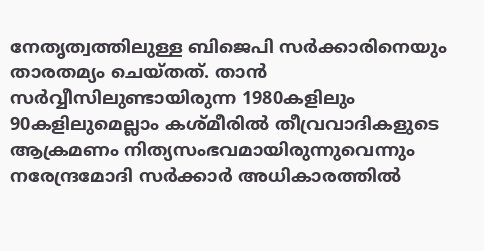നേതൃത്വത്തിലുള്ള ബിജെപി സര്‍ക്കാരിനെയും താരതമ്യം ചെയ്തത്. താന്‍ സര്‍വ്വീസിലുണ്ടായിരുന്ന 1980കളിലും 90കളിലുമെല്ലാം കശ്മീരില്‍ തീവ്രവാദികളുടെ ആക്രമണം നിത്യസംഭവമായിരുന്നുവെന്നും നരേന്ദ്രമോദി സര്‍ക്കാര്‍ അധികാരത്തില്‍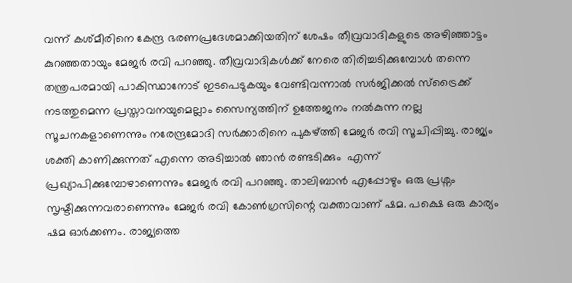വന്ന് കശ്മീരിനെ കേന്ദ്ര ഭരണപ്രദേശമാക്കിയതിന് ശേഷം തീവ്രവാദികളുടെ അഴിഞ്ഞാട്ടം കുറഞ്ഞതായും മേജര്‍ രവി പറഞ്ഞു. തീവ്രവാദികള്‍ക്ക് നേരെ തിരിച്ചടിക്കുമ്പോള്‍ തന്നെ തന്ത്രപരമായി പാകിസ്ഥാനോട് ഇടപെടുകയും വേണ്ടിവന്നാല്‍ സര്‍ജിക്കല്‍ സ്ട്രൈക്ക് നടത്തുമെന്ന പ്രസ്താവനയുമെല്ലാം സൈന്യത്തിന് ഉത്തേജനം നല്‍കുന്ന നല്ല സൂചനകളാണെന്നും നരേന്ദ്രമോദി സര്‍ക്കാരിനെ പുകഴ്‌ത്തി മേജര്‍ രവി സൂചിപ്പിച്ചു. രാജ്യം ശക്തി കാണിക്കുന്നത് എന്നെ അടിച്ചാല്‍ ഞാന്‍ രണ്ടടിക്കും  എന്ന് പ്രഖ്യാപിക്കുമ്പോഴാണെന്നും മേജര്‍ രവി പറഞ്ഞു. താലിബാന്‍ എപ്പോഴും ഒരു പ്രശ്നം സൃഷ്ടിക്കുന്നവരാണെന്നും മേജര്‍ രവി കോണ്‍ഗ്രസിന്റെ വക്താവാണ് ഷമ. പക്ഷെ ഒരു കാര്യം ഷമ ഓര്‍ക്കണം. രാജ്യത്തെ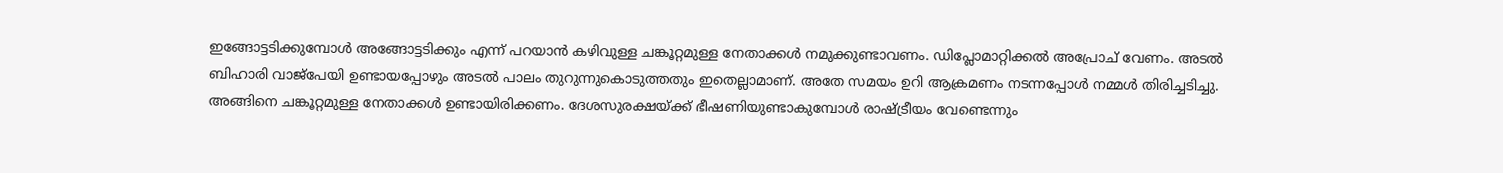ഇങ്ങോട്ടടിക്കുമ്പോള്‍ അങ്ങോട്ടടിക്കും എന്ന് പറയാന്‍ കഴിവുള്ള ചങ്കൂറ്റമുള്ള നേതാക്കള്‍ നമുക്കുണ്ടാവണം. ഡിപ്ലോമാറ്റിക്കല്‍ അപ്രോച് വേണം. അടല്‍ ബിഹാരി വാജ്പേയി ഉണ്ടായപ്പോഴും അടല്‍ പാലം തുറുന്നുകൊടുത്തതും ഇതെല്ലാമാണ്. അതേ സമയം ഉറി ആക്രമണം നടന്നപ്പോള്‍ നമ്മള്‍ തിരിച്ചടിച്ചു. അങ്ങിനെ ചങ്കൂറ്റമുള്ള നേതാക്കള്‍ ഉണ്ടായിരിക്കണം. ദേശസുരക്ഷയ്‌ക്ക് ഭീഷണിയുണ്ടാകുമ്പോള്‍ രാഷ്‌ട്രീയം വേണ്ടെന്നും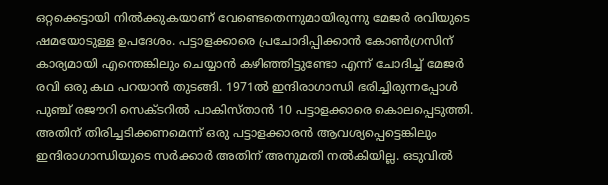ഒറ്റക്കെട്ടായി നില്‍ക്കുകയാണ് വേണ്ടെതെന്നുമായിരുന്നു മേജര്‍ രവിയുടെ ഷമയോടുള്ള ഉപദേശം. പട്ടാളക്കാരെ പ്രചോദിപ്പിക്കാന്‍ കോണ്‍ഗ്രസിന് കാര്യമായി എന്തെങ്കിലും ചെയ്യാന്‍ കഴിഞ്ഞിട്ടുണ്ടോ എന്ന് ചോദിച്ച് മേജര്‍ രവി ഒരു കഥ പറയാന്‍ തുടങ്ങി. 1971ല്‍ ഇന്ദിരാഗാന്ധി ഭരിച്ചിരുന്നപ്പോള്‍ പുഞ്ച് രജൗറി സെക്ടറില്‍ പാകിസ്താന്‍ 10 പട്ടാളക്കാരെ കൊലപ്പെടുത്തി. അതിന് തിരിച്ചടിക്കണമെന്ന് ഒരു പട്ടാളക്കാരന്‍ ആവശ്യപ്പെട്ടെങ്കിലും ഇന്ദിരാഗാന്ധിയുടെ സര്‍ക്കാര്‍ അതിന് അനുമതി നല്‍കിയില്ല. ഒടുവില്‍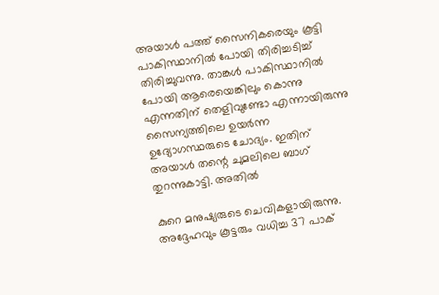അയാള്‍ പത്ത് സൈനികരെയും കൂട്ടി പാകിസ്ഥാനില്‍ പോയി തിരിച്ചടിച്ച് തിരിച്ചുവന്നു. താങ്കള്‍ പാകിസ്ഥാനില്‍ പോയി ആരെയെങ്കിലും കൊന്നു എന്നതിന് തെളിവുണ്ടോ എന്നായിരുന്നു സൈന്യത്തിലെ ഉയര്‍ന്ന ഉദ്യോഗസ്ഥരുടെ ചോദ്യം. ഇതിന് അയാള്‍ തന്റെ ചുമലിലെ ബാഗ് തുറന്നുകാട്ടി. അതില്‍

കുറെ മനുഷ്യരുടെ ചെവികളായിരുന്നു. അദ്ദേഹവും കൂട്ടരും വധിച്ച 37 പാക്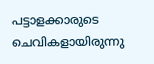പട്ടാളക്കാരുടെ ചെവികളായിരുന്നു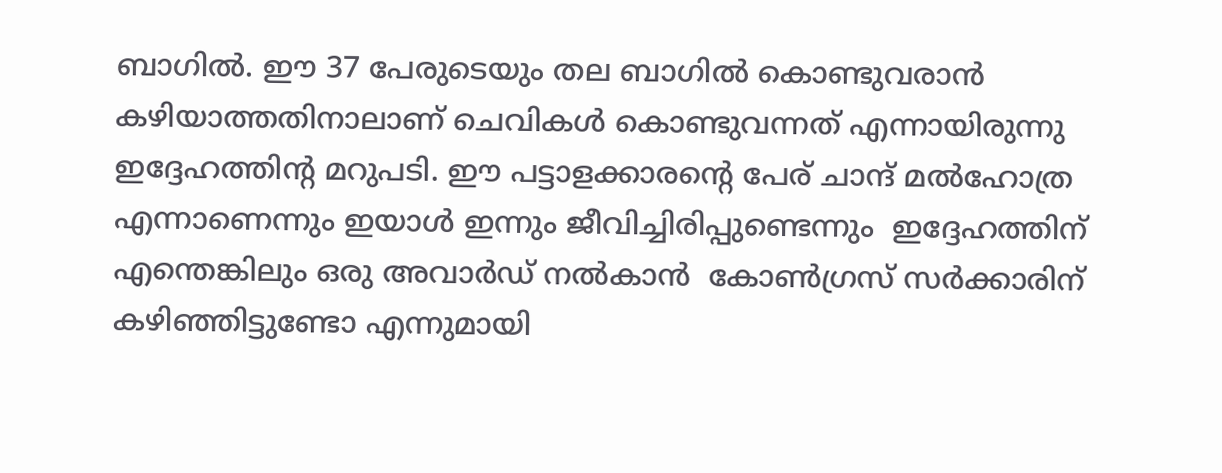ബാഗില്‍. ഈ 37 പേരുടെയും തല ബാഗില്‍ കൊണ്ടുവരാന്‍ കഴിയാത്തതിനാലാണ് ചെവികള്‍ കൊണ്ടുവന്നത് എന്നായിരുന്നു ഇദ്ദേഹത്തിന്‍റ മറുപടി. ഈ പട്ടാളക്കാരന്റെ പേര് ചാന്ദ് മല്‍ഹോത്ര എന്നാണെന്നും ഇയാള്‍ ഇന്നും ജീവിച്ചിരിപ്പുണ്ടെന്നും  ഇദ്ദേഹത്തിന് എന്തെങ്കിലും ഒരു അവാര്‍ഡ് നല്‍കാന്‍  കോണ്‍ഗ്രസ് സര്‍ക്കാരിന് കഴിഞ്ഞിട്ടുണ്ടോ എന്നുമായി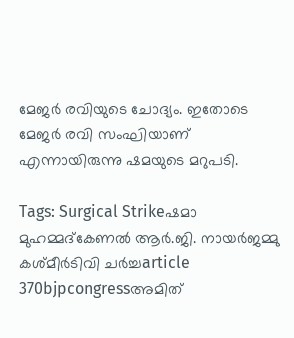മേജര്‍ രവിയുടെ ചോദ്യം. ഇതോടെ മേജര്‍ രവി സംഘിയാണ് എന്നായിരുന്നു ഷമയുടെ മറുപടി.

Tags: Surgical Strikeഷമാ മുഹമ്മദ്കേണല്‍ ആര്‍.ജി. നായര്‍ജമ്മു കശ്മീര്‍ടിവി ചര്‍ച്ചarticle 370bjpcongressഅമിത്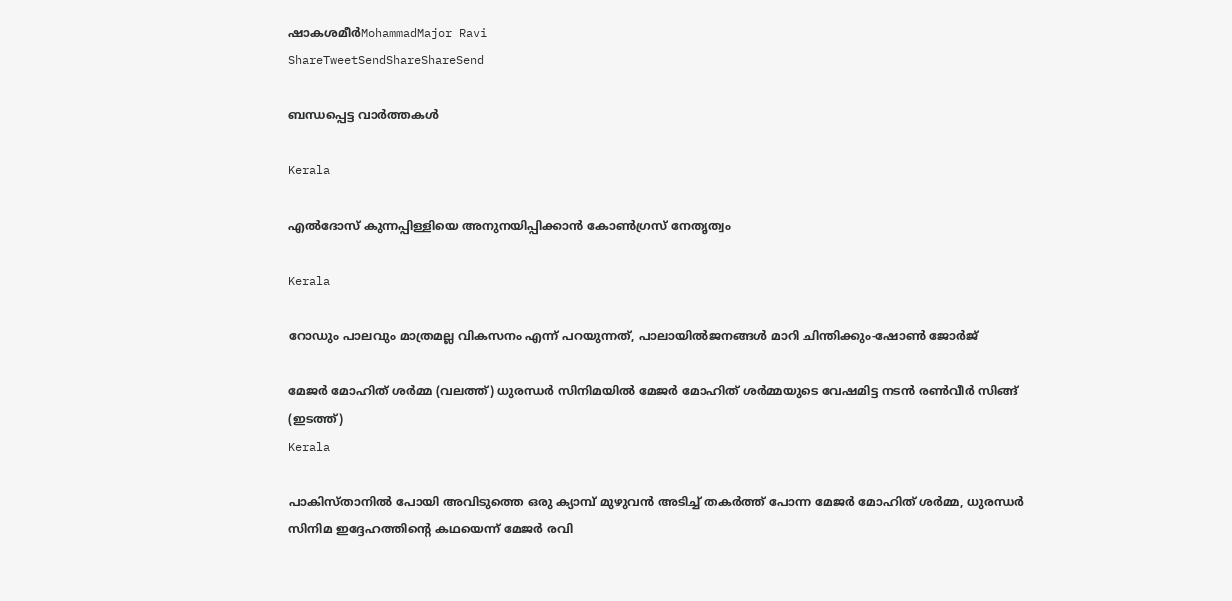ഷാകശമീര്‍MohammadMajor Ravi
ShareTweetSendShareShareSend

ബന്ധപ്പെട്ട വാര്‍ത്തകള്‍

Kerala

എല്‍ദോസ് കുന്നപ്പിള്ളിയെ അനുനയിപ്പിക്കാന്‍ കോണ്‍ഗ്രസ് നേതൃത്വം

Kerala

റോഡും പാലവും മാത്രമല്ല വികസനം എന്ന് പറയുന്നത്, പാലായില്‍ജനങ്ങള്‍ മാറി ചിന്തിക്കും-ഷോണ്‍ ജോര്‍ജ്

മേജര്‍ മോഹിത് ശര്‍മ്മ (വലത്ത്) ധുരന്ധര്‍ സിനിമയില്‍ മേജര്‍ മോഹിത് ശര്‍മ്മയുടെ വേഷമിട്ട നടന്‍ രണ്‍വീര്‍ സിങ്ങ് (ഇടത്ത്)
Kerala

പാകിസ്താനില്‍ പോയി അവിടുത്തെ ഒരു ക്യാമ്പ് മുഴുവന്‍ അടിച്ച് തകര്‍ത്ത് പോന്ന മേജര്‍ മോഹിത് ശര്‍മ്മ, ധുരന്ധര്‍ സിനിമ ഇദ്ദേഹത്തിന്റെ കഥയെന്ന് മേജര്‍ രവി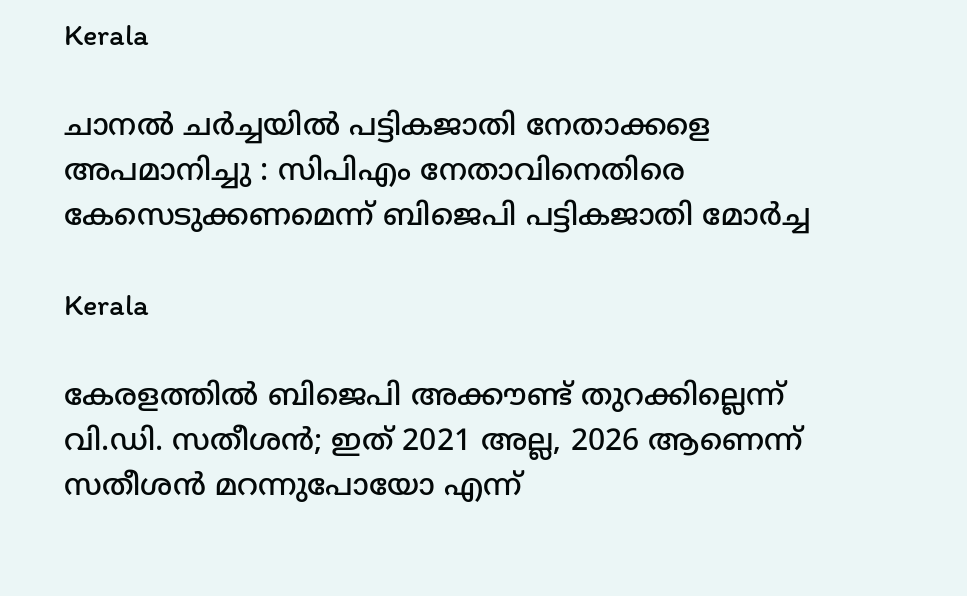Kerala

ചാനല്‍ ചര്‍ച്ചയില്‍ പട്ടികജാതി നേതാക്കളെ അപമാനിച്ചു : സിപിഎം നേതാവിനെതിരെ കേസെടുക്കണമെന്ന് ബിജെപി പട്ടികജാതി മോര്‍ച്ച

Kerala

കേരളത്തില്‍ ബിജെപി അക്കൗണ്ട് തുറക്കില്ലെന്ന് വി.ഡി. സതീശന്‍; ഇത് 2021 അല്ല, 2026 ആണെന്ന് സതീശന്‍ മറന്നുപോയോ എന്ന്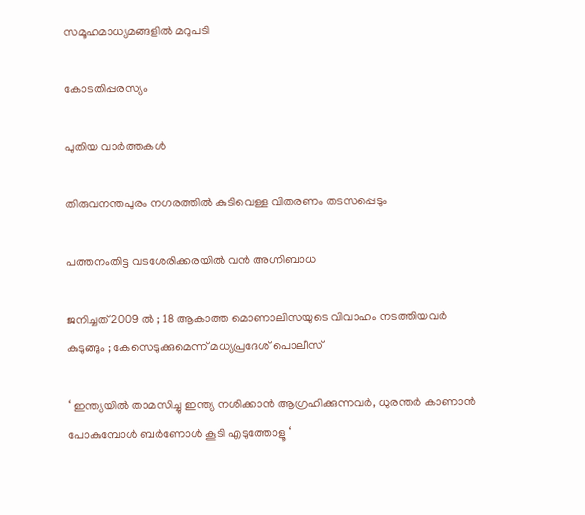സമൂഹമാധ്യമങ്ങളില്‍ മറുപടി

കോടതിപ്പരസ്യം

പുതിയ വാര്‍ത്തകള്‍

തിരുവനന്തപുരം നഗരത്തില്‍ കുടിവെള്ള വിതരണം തടസപ്പെടും

പത്തനംതിട്ട വടശേരിക്കരയില്‍ വന്‍ അഗ്നിബാധ

ജനിച്ചത് 2009 ൽ ; 18 ആകാത്ത മൊണാലിസയുടെ വിവാഹം നടത്തിയവർ കുടുങ്ങും ; കേസെടുക്കുമെന്ന് മധ്യപ്രദേശ് പൊലീസ്

‘ ഇന്ത്യയിൽ താമസിച്ചു ഇന്ത്യ നശിക്കാൻ ആഗ്രഹിക്കുന്നവർ, ധുരന്തർ കാണാൻ പോകുമ്പോൾ ബർണോൾ കൂടി എടുത്തോളൂ ‘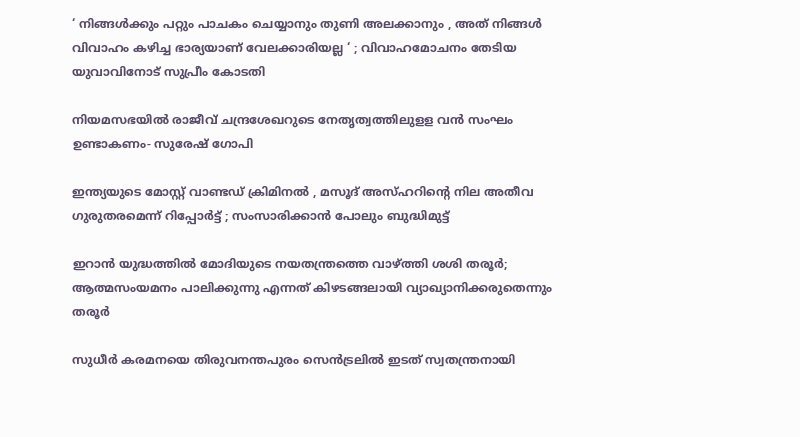‘ നിങ്ങൾക്കും പറ്റും പാചകം ചെയ്യാനും തുണി അലക്കാനും , അത് നിങ്ങൾ വിവാഹം കഴിച്ച ഭാര്യയാണ് വേലക്കാരിയല്ല ‘ ; വിവാഹമോചനം തേടിയ യുവാവിനോട് സുപ്രീം കോടതി

നിയമസഭയില്‍ രാജീവ് ചന്ദ്രശേഖറുടെ നേതൃത്വത്തിലുളള വന്‍ സംഘം ഉണ്ടാകണം- സുരേഷ് ഗോപി

ഇന്ത്യയുടെ മോസ്റ്റ് വാണ്ടഡ് ക്രിമിനൽ , മസൂദ് അസ്ഹറിന്റെ നില അതീവ ഗുരുതരമെന്ന് റിപ്പോർട്ട് ; സംസാരിക്കാൻ പോലും ബുദ്ധിമുട്ട്

ഇറാന്‍ യുദ്ധത്തില്‍ മോദിയുടെ നയതന്ത്രത്തെ വാഴ്‌ത്തി ശശി തരൂര്‍; ആത്മസംയമനം പാലിക്കുന്നു എന്നത് കിഴടങ്ങലായി വ്യാഖ്യാനിക്കരുതെന്നും തരൂര്‍

സുധീര്‍ കരമനയെ തിരുവനന്തപുരം സെന്‍ട്രലില്‍ ഇടത് സ്വതന്ത്രനായി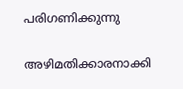പരിഗണിക്കുന്നു

അഴിമതിക്കാരനാക്കി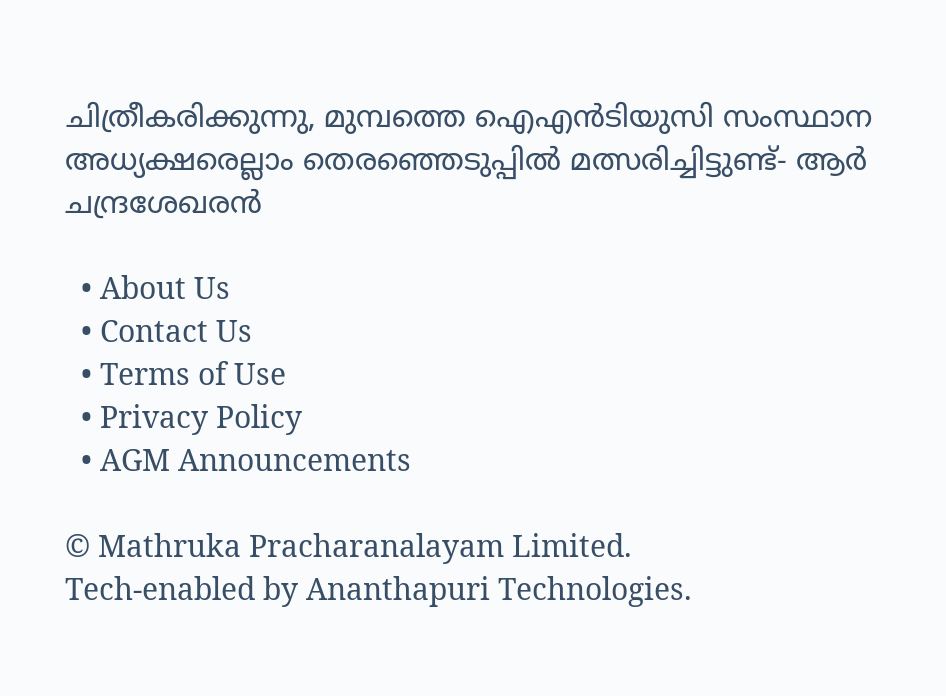ചിത്രീകരിക്കുന്നു, മുമ്പത്തെ ഐഎന്‍ടിയുസി സംസ്ഥാന അധ്യക്ഷരെല്ലാം തെരഞ്ഞെടുപ്പില്‍ മത്സരിച്ചിട്ടുണ്ട്- ആര്‍ ചന്ദ്രശേഖരന്‍

  • About Us
  • Contact Us
  • Terms of Use
  • Privacy Policy
  • AGM Announcements

© Mathruka Pracharanalayam Limited.
Tech-enabled by Ananthapuri Technologies.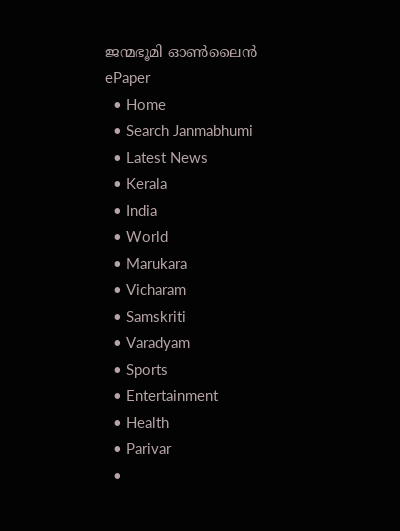ജന്മഭൂമി ഓണ്‍ലൈന്‍
ePaper
  • Home
  • Search Janmabhumi
  • Latest News
  • Kerala
  • India
  • World
  • Marukara
  • Vicharam
  • Samskriti
  • Varadyam
  • Sports
  • Entertainment
  • Health
  • Parivar
  •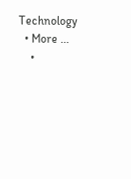Technology
  • More …
    •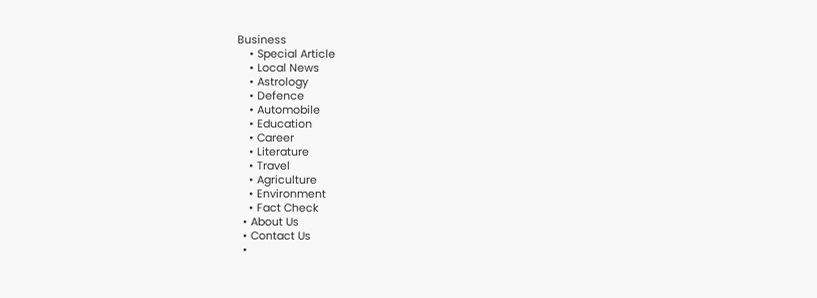Business
    • Special Article
    • Local News
    • Astrology
    • Defence
    • Automobile
    • Education
    • Career
    • Literature
    • Travel
    • Agriculture
    • Environment
    • Fact Check
  • About Us
  • Contact Us
  •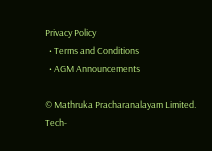Privacy Policy
  • Terms and Conditions
  • AGM Announcements

© Mathruka Pracharanalayam Limited.
Tech-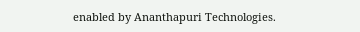enabled by Ananthapuri Technologies.